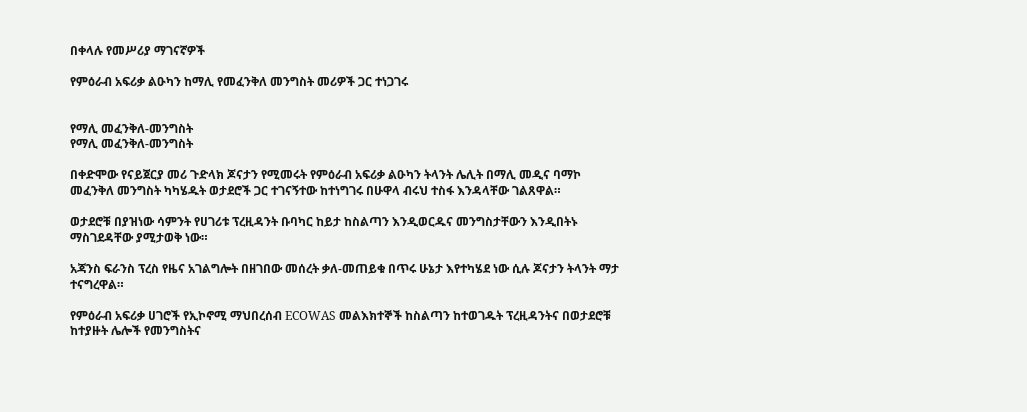በቀላሉ የመሥሪያ ማገናኛዎች

የምዕራብ አፍሪቃ ልዑካን ከማሊ የመፈንቅለ መንግስት መሪዎች ጋር ተነጋገሩ


የማሊ መፈንቅለ-መንግስት
የማሊ መፈንቅለ-መንግስት

በቀድሞው የናይጀርያ መሪ ጉድላክ ጆናታን የሚመሩት የምዕራብ አፍሪቃ ልዑካን ትላንት ሌሊት በማሊ መዲና ባማኮ መፈንቅለ መንግስት ካካሄዱት ወታደሮች ጋር ተገናኝተው ከተነግገሩ በሁዋላ ብሩህ ተስፋ እንዳላቸው ገልጸዋል።

ወታደሮቹ በያዝነው ሳምንት የሀገሪቱ ፕረዚዳንት ቡባካር ከይታ ከስልጣን እንዲወርዱና መንግስታቸውን እንዲበትኑ ማስገደዳቸው ያሚታወቅ ነው።

አጃንስ ፍራንስ ፕረስ የዜና አገልግሎት በዘገበው መሰረት ቃለ-መጠይቁ በጥሩ ሁኔታ እየተካሄደ ነው ሲሉ ጆናታን ትላንት ማታ ተናግረዋል።

የምዕራብ አፍሪቃ ሀገሮች የኢኮኖሚ ማህበረሰብ ECOWAS መልእክተኞች ከስልጣን ከተወገዱት ፕረዚዳንትና በወታደሮቹ ከተያዙት ሌሎች የመንግስትና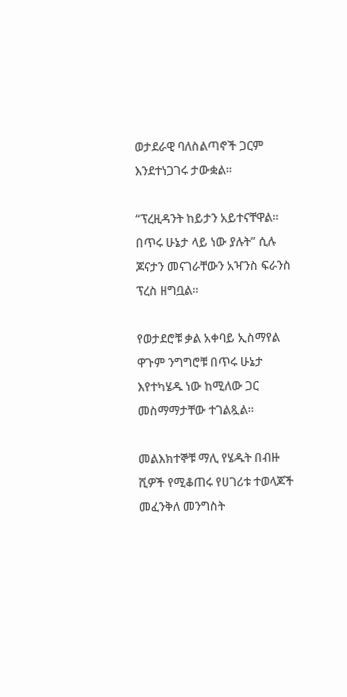ወታደራዊ ባለስልጣኖች ጋርም እንደተነጋገሩ ታውቋል።

“ፕረዚዳንት ከይታን አይተናቸዋል። በጥሩ ሁኔታ ላይ ነው ያሉት” ሲሉ ጆናታን መናገራቸውን አዣንስ ፍራንስ ፕረስ ዘግቧል።

የወታደሮቹ ቃል አቀባይ ኢስማየል ዋጉም ንግግሮቹ በጥሩ ሁኔታ እየተካሄዱ ነው ከሚለው ጋር መስማማታቸው ተገልጿል።

መልእክተኞቹ ማሊ የሄዱት በብዙ ሺዎች የሚቆጠሩ የሀገሪቱ ተወላጆች መፈንቅለ መንግስት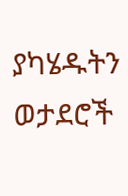ያካሄዱትን ወታደሮች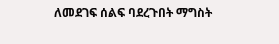ለመደገፍ ሰልፍ ባደረጉበት ማግስት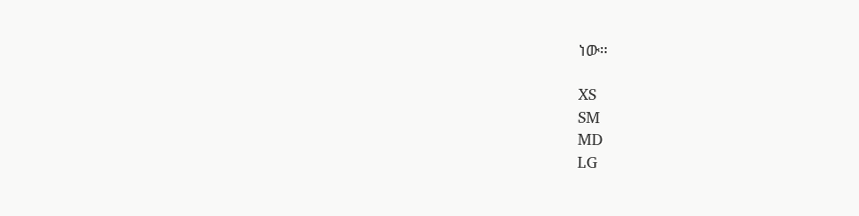ነው።

XS
SM
MD
LG